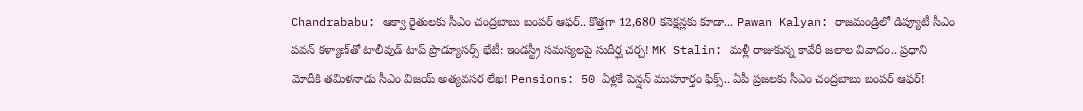Chandrababu: ఆక్వా రైతులకు సీఎం చంద్రబాబు బంపర్ ఆఫర్.. కొత్తగా 12,680 కనెక్షన్లకు కూడా... Pawan Kalyan: రాజమండ్రిలో డిప్యూటీ సీఎం పవన్ కళ్యాణ్‌తో టాలీవుడ్ టాప్ ప్రొడ్యూసర్స్ భేటీ: ఇండస్ట్రీ సమస్యలపై సుదీర్ఘ చర్చ! MK Stalin: మళ్లీ రాజుకున్న కావేరీ జలాల వివాదం.. ప్రధాని మోదీకి తమిళనాడు సీఎం విజయ్ అత్యవసర లేఖ! Pensions: 50 ఏళ్లకే పెన్షన్ ముహూర్తం ఫిక్స్.. ఏపీ ప్రజలకు సీఎం చంద్రబాబు బంపర్ ఆఫర్!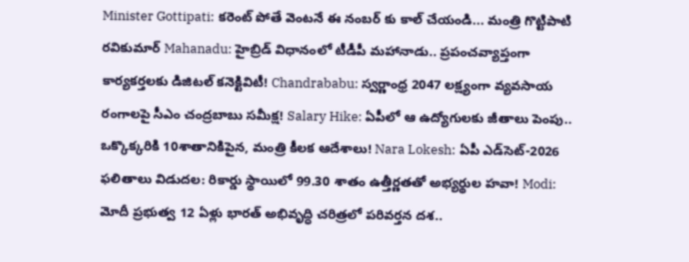Minister Gottipati: కరెంట్ పోతే వెంటనే ఈ నంబర్ కు కాల్ చేయండి... మంత్రి గొట్టిపాటి రవికుమార్ Mahanadu: హైబ్రిడ్ విధానంలో టీడీపీ మహానాడు.. ప్రపంచవ్యాప్తంగా కార్యకర్తలకు డిజిటల్ కనెక్టివిటీ! Chandrababu: స్వర్ణాంధ్ర 2047 లక్ష్యంగా వ్యవసాయ రంగాలపై సీఎం చంద్రబాబు సమీక్ష! Salary Hike: ఏపీలో ఆ ఉద్యోగులకు జీతాలు పెంపు.. ఒక్కొక్కరికి 10శాతానికిపైన, మంత్రి కీలక ఆదేశాలు! Nara Lokesh: ఏపీ ఎడ్‌సెట్‌-2026 ఫలితాలు విడుదల: రికార్డు స్థాయిలో 99.30 శాతం ఉత్తీర్ణతతో అభ్యర్థుల హవా! Modi: మోదీ ప్రభుత్వ 12 ఏళ్లు భారత్ అభివృద్ధి చరిత్రలో పరివర్తన దశ..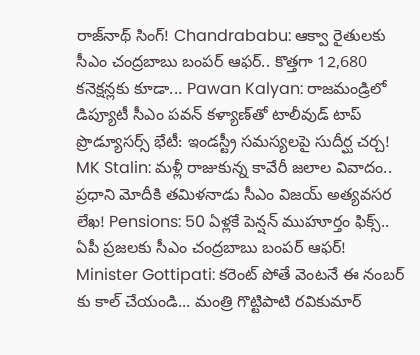రాజ్‌నాథ్ సింగ్! Chandrababu: ఆక్వా రైతులకు సీఎం చంద్రబాబు బంపర్ ఆఫర్.. కొత్తగా 12,680 కనెక్షన్లకు కూడా... Pawan Kalyan: రాజమండ్రిలో డిప్యూటీ సీఎం పవన్ కళ్యాణ్‌తో టాలీవుడ్ టాప్ ప్రొడ్యూసర్స్ భేటీ: ఇండస్ట్రీ సమస్యలపై సుదీర్ఘ చర్చ! MK Stalin: మళ్లీ రాజుకున్న కావేరీ జలాల వివాదం.. ప్రధాని మోదీకి తమిళనాడు సీఎం విజయ్ అత్యవసర లేఖ! Pensions: 50 ఏళ్లకే పెన్షన్ ముహూర్తం ఫిక్స్.. ఏపీ ప్రజలకు సీఎం చంద్రబాబు బంపర్ ఆఫర్! Minister Gottipati: కరెంట్ పోతే వెంటనే ఈ నంబర్ కు కాల్ చేయండి... మంత్రి గొట్టిపాటి రవికుమార్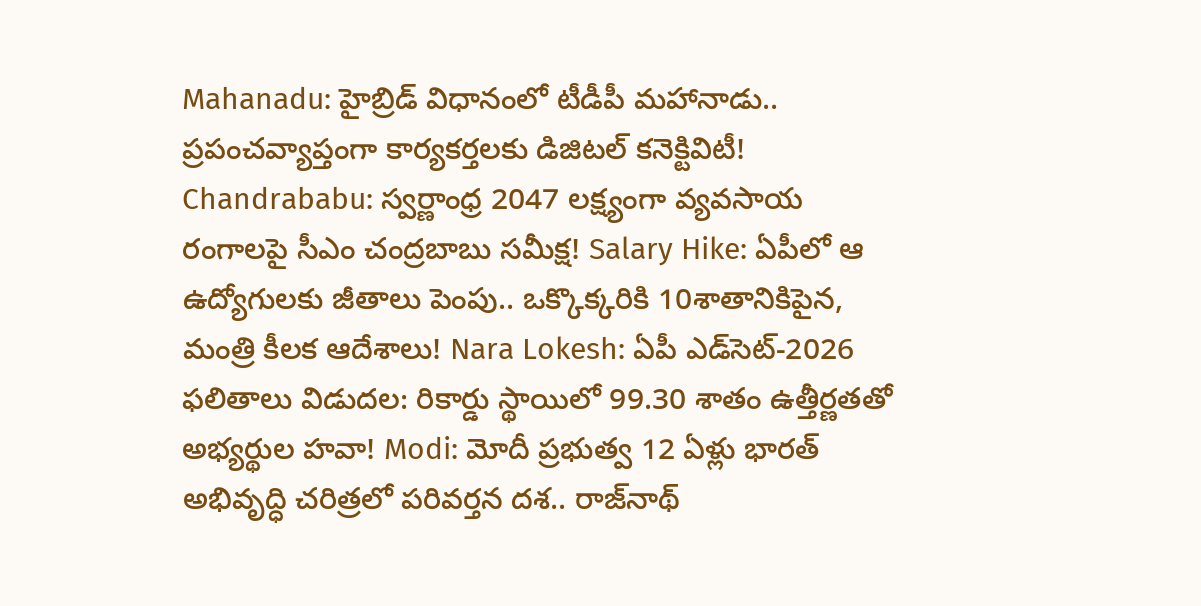Mahanadu: హైబ్రిడ్ విధానంలో టీడీపీ మహానాడు.. ప్రపంచవ్యాప్తంగా కార్యకర్తలకు డిజిటల్ కనెక్టివిటీ! Chandrababu: స్వర్ణాంధ్ర 2047 లక్ష్యంగా వ్యవసాయ రంగాలపై సీఎం చంద్రబాబు సమీక్ష! Salary Hike: ఏపీలో ఆ ఉద్యోగులకు జీతాలు పెంపు.. ఒక్కొక్కరికి 10శాతానికిపైన, మంత్రి కీలక ఆదేశాలు! Nara Lokesh: ఏపీ ఎడ్‌సెట్‌-2026 ఫలితాలు విడుదల: రికార్డు స్థాయిలో 99.30 శాతం ఉత్తీర్ణతతో అభ్యర్థుల హవా! Modi: మోదీ ప్రభుత్వ 12 ఏళ్లు భారత్ అభివృద్ధి చరిత్రలో పరివర్తన దశ.. రాజ్‌నాథ్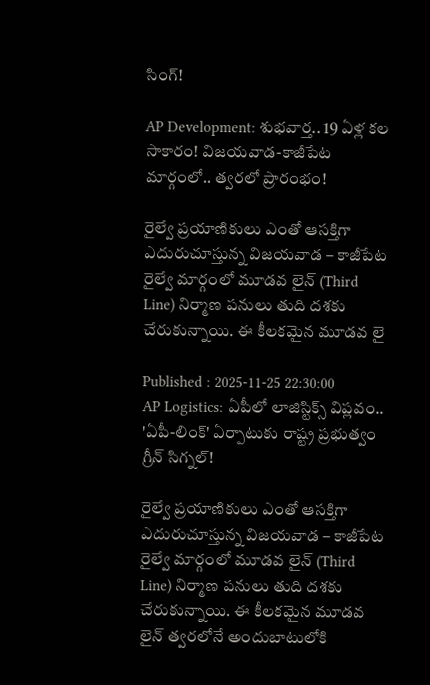సింగ్!

AP Development: శుభవార్త.. 19 ఏళ్ల కల సాకారం! విజయవాడ-కాజీపేట మార్గంలో.. త్వరలో ప్రారంభం!

రైల్వే ప్రయాణికులు ఎంతో ఆసక్తిగా ఎదురుచూస్తున్న విజయవాడ – కాజీపేట రైల్వే మార్గంలో మూడవ లైన్ (Third Line) నిర్మాణ పనులు తుది దశకు చేరుకున్నాయి. ఈ కీలకమైన మూడవ లై

Published : 2025-11-25 22:30:00
AP Logistics: ఏపీలో లాజిస్టిక్స్ విప్లవం.. 'ఏపీ-లింక్' ఏర్పాటుకు రాష్ట్ర ప్రభుత్వం గ్రీన్ సిగ్నల్!

రైల్వే ప్రయాణికులు ఎంతో ఆసక్తిగా ఎదురుచూస్తున్న విజయవాడ – కాజీపేట రైల్వే మార్గంలో మూడవ లైన్ (Third Line) నిర్మాణ పనులు తుది దశకు చేరుకున్నాయి. ఈ కీలకమైన మూడవ లైన్ త్వరలోనే అందుబాటులోకి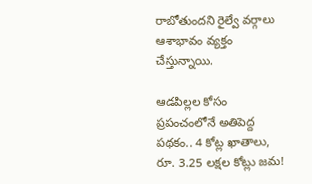రాబోతుందని రైల్వే వర్గాలు ఆశాభావం వ్యక్తం చేస్తున్నాయి.

ఆడపిల్లల కోసం ప్రపంచంలోనే అతిపెద్ద పథకం.. 4 కోట్ల ఖాతాలు, రూ. 3.25 లక్షల కోట్లు జమ!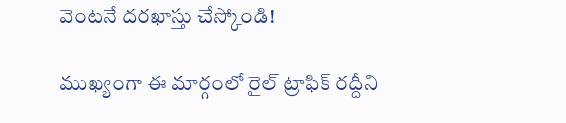వెంటనే దరఖాస్తు చేస్కోండి!

ముఖ్యంగా ఈ మార్గంలో రైల్ ట్రాఫిక్ రద్దీని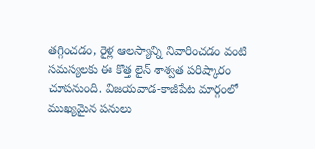తగ్గించడం, రైళ్ల ఆలస్యాన్ని నివారించడం వంటి సమస్యలకు ఈ కొత్త లైన్ శాశ్వత పరిష్కారం చూపనుంది. విజయవాడ-కాజీపేట మార్గంలో ముఖ్యమైన పనులు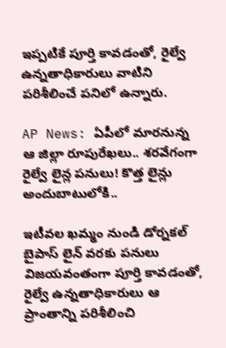ఇప్పటికే పూర్తి కావడంతో, రైల్వే ఉన్నతాధికారులు వాటిని పరిశీలించే పనిలో ఉన్నారు.

AP News: ఏపీలో మారనున్న ఆ జిల్లా రూపురేఖలు.. శరవేగంగా రైల్వే లైన్ల పనులు! కొత్త లైన్లు అందుబాటులోకి..

ఇటీవల ఖమ్మం నుండి డోర్నకల్ బైపాస్ లైన్ వరకు పనులు విజయవంతంగా పూర్తి కావడంతో, రైల్వే ఉన్నతాధికారులు ఆ ప్రాంతాన్ని పరిశీలించి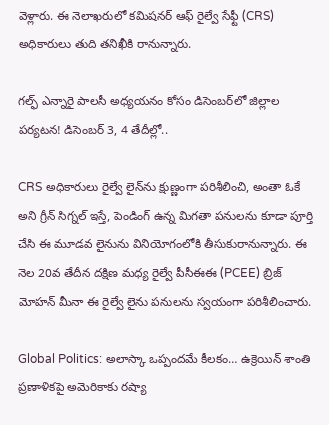వెళ్లారు. ఈ నెలాఖరులో కమిషనర్ ఆఫ్ రైల్వే సేఫ్టీ (CRS) అధికారులు తుది తనిఖీకి రానున్నారు.

గల్ఫ్ ఎన్నారై పాలసీ అధ్యయనం కోసం డిసెంబర్‌లో జిల్లాల పర్యటన! డిసెంబర్ 3, 4 తేదీల్లో..

CRS అధికారులు రైల్వే లైన్‌ను క్షుణ్ణంగా పరిశీలించి, అంతా ఓకే అని గ్రీన్ సిగ్నల్ ఇస్తే, పెండింగ్ ఉన్న మిగతా పనులను కూడా పూర్తి చేసి ఈ మూడవ లైనును వినియోగంలోకి తీసుకురానున్నారు. ఈ నెల 20వ తేదీన దక్షిణ మధ్య రైల్వే పీసీఈఈ (PCEE) బ్రిజ్ మోహన్ మీనా ఈ రైల్వే లైను పనులను స్వయంగా పరిశీలించారు.

Global Politics: అలాస్కా ఒప్పందమే కీలకం… ఉక్రెయిన్ శాంతి ప్రణాళికపై అమెరికాకు రష్యా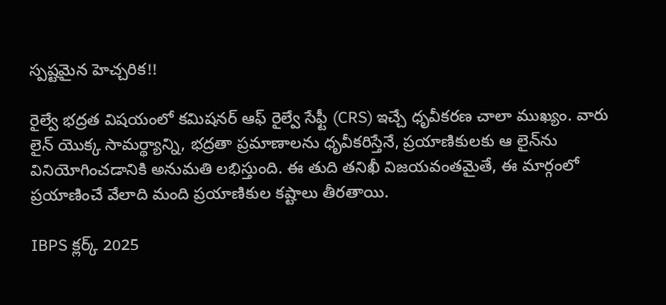స్పష్టమైన హెచ్చరిక!!

రైల్వే భద్రత విషయంలో కమిషనర్ ఆఫ్ రైల్వే సేఫ్టీ (CRS) ఇచ్చే ధృవీకరణ చాలా ముఖ్యం. వారు లైన్ యొక్క సామర్థ్యాన్ని, భద్రతా ప్రమాణాలను ధృవీకరిస్తేనే, ప్రయాణికులకు ఆ లైన్‌ను వినియోగించడానికి అనుమతి లభిస్తుంది. ఈ తుది తనిఖీ విజయవంతమైతే, ఈ మార్గంలో ప్రయాణించే వేలాది మంది ప్రయాణికుల కష్టాలు తీరతాయి.

IBPS క్లర్క్ 2025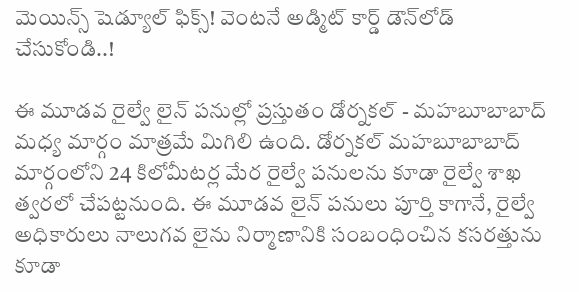మెయిన్స్ షెడ్యూల్ ఫిక్స్! వెంటనే అడ్మిట్ కార్డ్ డౌన్‌లోడ్ చేసుకోండి..!

ఈ మూడవ రైల్వే లైన్ పనుల్లో ప్రస్తుతం డోర్నకల్ - మహబూబాబాద్ మధ్య మార్గం మాత్రమే మిగిలి ఉంది. డోర్నకల్ మహబూబాబాద్ మార్గంలోని 24 కిలోమీటర్ల మేర రైల్వే పనులను కూడా రైల్వే శాఖ త్వరలో చేపట్టనుంది. ఈ మూడవ లైన్ పనులు పూర్తి కాగానే, రైల్వే అధికారులు నాలుగవ లైను నిర్మాణానికి సంబంధించిన కసరత్తును కూడా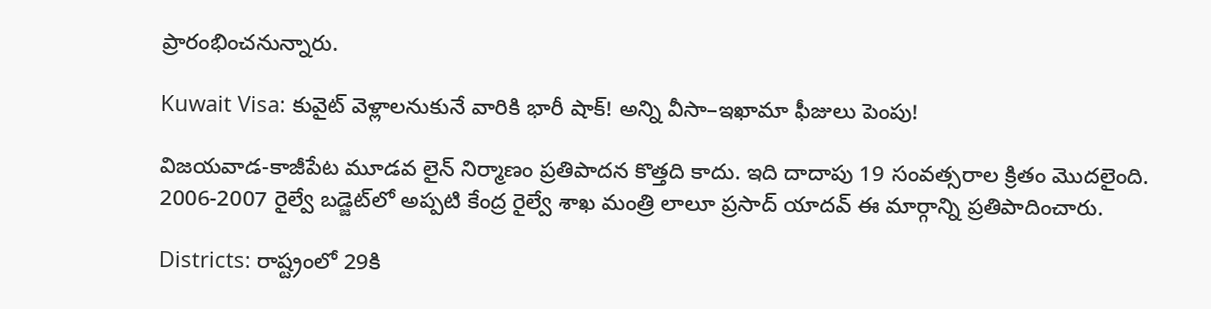ప్రారంభించనున్నారు.

Kuwait Visa: కువైట్ వెళ్లాలనుకునే వారికి భారీ షాక్! అన్ని వీసా–ఇఖామా ఫీజులు పెంపు!

విజయవాడ-కాజీపేట మూడవ లైన్ నిర్మాణం ప్రతిపాదన కొత్తది కాదు. ఇది దాదాపు 19 సంవత్సరాల క్రితం మొదలైంది.  2006-2007 రైల్వే బడ్జెట్‌లో అప్పటి కేంద్ర రైల్వే శాఖ మంత్రి లాలూ ప్రసాద్ యాదవ్ ఈ మార్గాన్ని ప్రతిపాదించారు.

Districts: రాష్ట్రంలో 29కి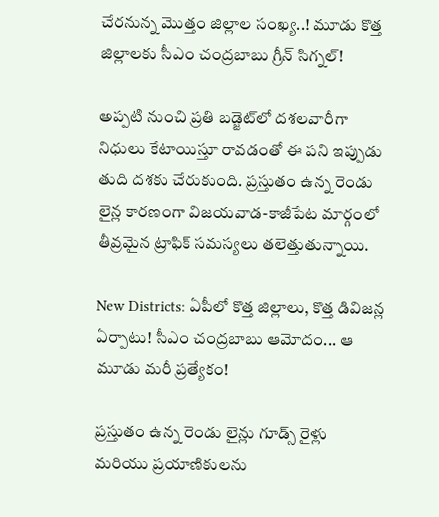చేరనున్న మొత్తం జిల్లాల సంఖ్య..! మూడు కొత్త జిల్లాలకు సీఎం చంద్రబాబు గ్రీన్ సిగ్నల్!

అప్పటి నుంచి ప్రతి బడ్జెట్‌లో దశలవారీగా నిధులు కేటాయిస్తూ రావడంతో ఈ పని ఇప్పుడు తుది దశకు చేరుకుంది. ప్రస్తుతం ఉన్న రెండు లైన్ల కారణంగా విజయవాడ-కాజీపేట మార్గంలో తీవ్రమైన ట్రాఫిక్ సమస్యలు తలెత్తుతున్నాయి.

New Districts: ఏపీలో కొత్త జిల్లాలు, కొత్త డివిజన్ల ఏర్పాటు! సీఎం చంద్రబాబు ఆమోదం... ఆ మూడు మరీ ప్రత్యేకం!

ప్రస్తుతం ఉన్న రెండు లైన్లు గూడ్స్ రైళ్లు మరియు ప్రయాణికులను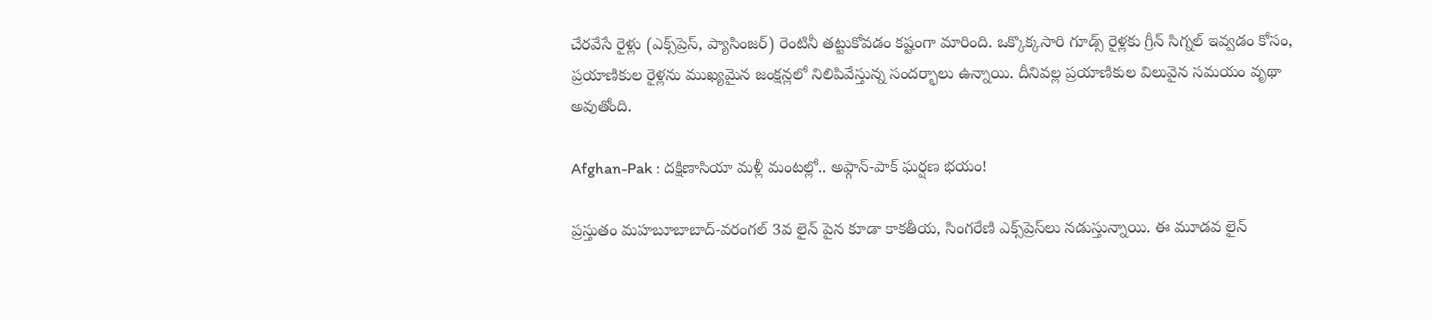చేరవేసే రైళ్లు (ఎక్స్‌ప్రెస్, ప్యాసింజర్) రెంటినీ తట్టుకోవడం కష్టంగా మారింది. ఒక్కొక్కసారి గూడ్స్ రైళ్లకు గ్రీన్ సిగ్నల్ ఇవ్వడం కోసం, ప్రయాణికుల రైళ్లను ముఖ్యమైన జంక్షన్లలో నిలిపివేస్తున్న సందర్భాలు ఉన్నాయి. దీనివల్ల ప్రయాణికుల విలువైన సమయం వృథా అవుతోంది.

Afghan-Pak : దక్షిణాసియా మళ్లీ మంటల్లో.. అఫ్గాన్-పాక్ ఘర్షణ భయం!

ప్రస్తుతం మహబూబాబాద్-వరంగల్ 3వ లైన్ పైన కూడా కాకతీయ, సింగరేణి ఎక్స్‌ప్రెస్‌లు నడుస్తున్నాయి. ఈ మూడవ లైన్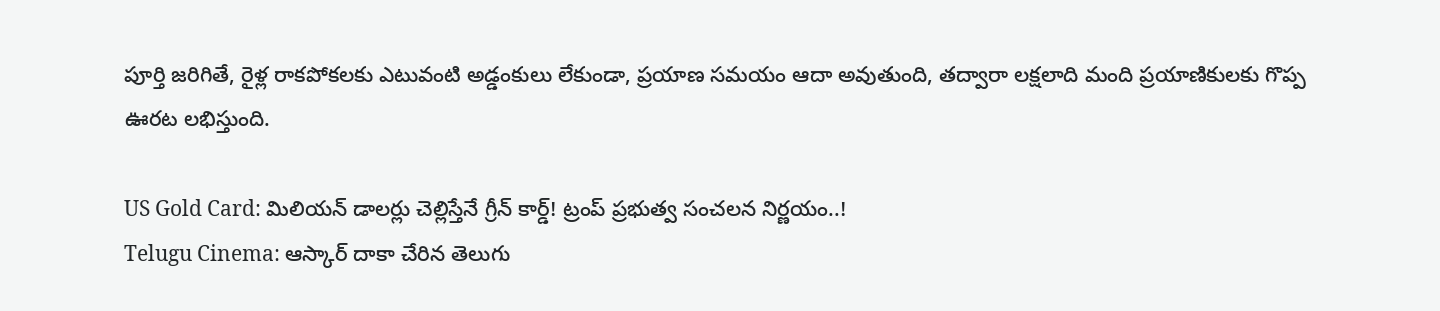పూర్తి జరిగితే, రైళ్ల రాకపోకలకు ఎటువంటి అడ్డంకులు లేకుండా, ప్రయాణ సమయం ఆదా అవుతుంది, తద్వారా లక్షలాది మంది ప్రయాణికులకు గొప్ప ఊరట లభిస్తుంది.

US Gold Card: మిలియన్ డాలర్లు చెల్లిస్తేనే గ్రీన్ కార్డ్! ట్రంప్ ప్రభుత్వ సంచలన నిర్ణయం..!
Telugu Cinema: ఆస్కార్ దాకా చేరిన తెలుగు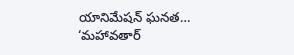యానిమేషన్ ఘనత… ‘మహావతార్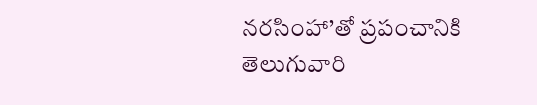నరసింహా’తో ప్రపంచానికి తెలుగువారి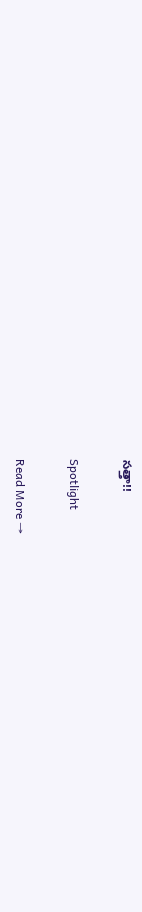సత్తా!!

Spotlight

Read More →